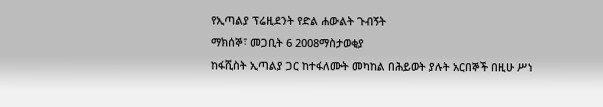የኢጣልያ ፕሬዚደንት የድል ሐውልት ጉብኝት
ማክሰኞ፣ መጋቢት 6 2008ማስታወቂያ
ከፋሺስት ኢጣልያ ጋር ከተፋለሙት መካከል በሕይወት ያሉት አርበኞች በዚሁ ሥነ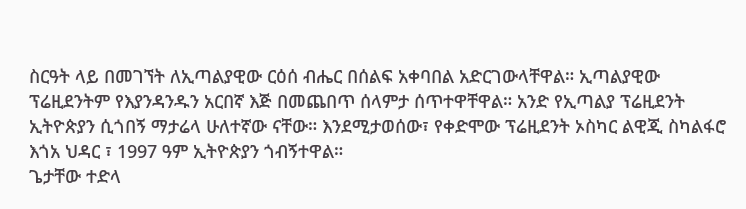ስርዓት ላይ በመገኘት ለኢጣልያዊው ርዕሰ ብሔር በሰልፍ አቀባበል አድርገውላቸዋል። ኢጣልያዊው ፕሬዚደንትም የእያንዳንዱን አርበኛ እጅ በመጨበጥ ሰላምታ ሰጥተዋቸዋል። አንድ የኢጣልያ ፕሬዚደንት ኢትዮጵያን ሲጎበኝ ማታሬላ ሁለተኛው ናቸው። እንደሚታወሰው፣ የቀድሞው ፕሬዚደንት ኦስካር ልዊጂ ስካልፋሮ እጎአ ህዳር ፣ 1997 ዓም ኢትዮጵያን ጎብኝተዋል።
ጌታቸው ተድላ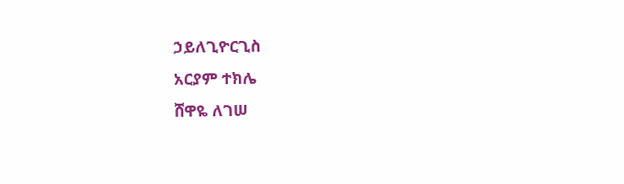ኃይለጊዮርጊስ
አርያም ተክሌ
ሸዋዬ ለገሠ